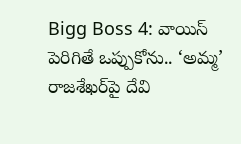Bigg Boss 4: వాయిస్ పెరిగితే ఒప్పుకోను.. ‘అమ్మ’ రాజశేఖర్‌పై దేవి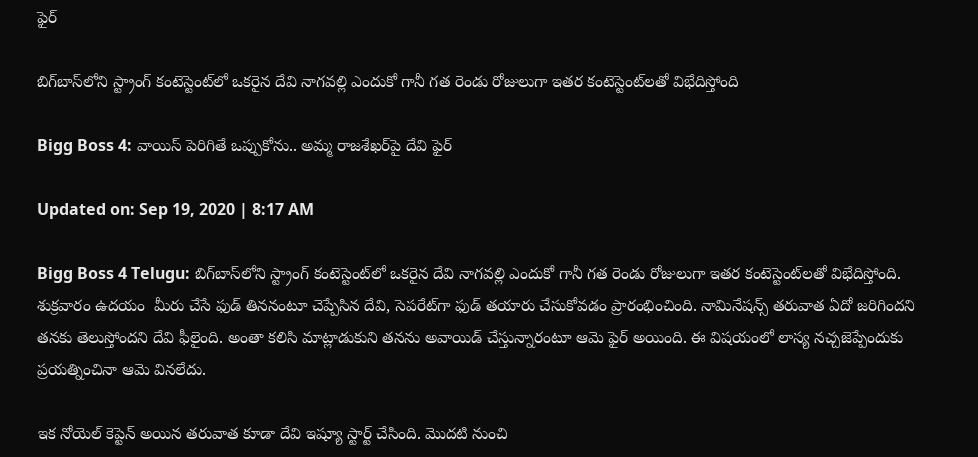ఫైర్

బిగ్‌బాస్‌లోని స్ట్రాంగ్ కంటెస్టెంట్‌లో ఒకరైన దేవి నాగవల్లి ఎందుకో గానీ గత రెండు రోజులుగా ఇతర కంటెస్టెంట్‌లతో విభేదిస్తోంది

Bigg Boss 4: వాయిస్ పెరిగితే ఒప్పుకోను.. అమ్మ రాజశేఖర్‌పై దేవి ఫైర్

Updated on: Sep 19, 2020 | 8:17 AM

Bigg Boss 4 Telugu: బిగ్‌బాస్‌లోని స్ట్రాంగ్ కంటెస్టెంట్‌లో ఒకరైన దేవి నాగవల్లి ఎందుకో గానీ గత రెండు రోజులుగా ఇతర కంటెస్టెంట్‌లతో విభేదిస్తోంది. శుక్రవారం ఉదయం  మీరు చేసే ఫుడ్ తిననంటూ చెప్పేసిన దేవి, సెపరేట్‌గా ఫుడ్ తయారు చేసుకోవడం ప్రారంభించింది. నామినేషన్స్ తరువాత ఏదో జరిగిందని తనకు తెలుస్తోందని దేవి ఫీలైంది. అంతా కలిసి మాట్లాడుకుని తనను అవాయిడ్ చేస్తున్నారంటూ ఆమె ఫైర్ అయింది. ఈ విషయంలో లాస్య నచ్చజెప్పేందుకు ప్రయత్నించినా ఆమె వినలేదు.

ఇక నోయెల్‌ కెప్టెన్ అయిన తరువాత కూడా దేవి ఇష్యూ స్టార్ట్ చేసింది. మొదటి నుంచి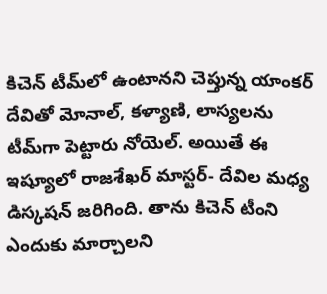కిచెన్‌ టీమ్‌లో ఉంటానని చెప్తున్న యాంకర్ దేవితో మోనాల్‌, కళ్యాణి, లాస్యలను టీమ్‌గా పెట్టారు నోయెల్‌. అయితే ఈ ఇష్యూలో రాజశేఖర్ మాస్టర్- దేవిల మధ్య డిస్కషన్ జరిగింది. తాను కిచెన్ టీంని ఎందుకు మార్చాలని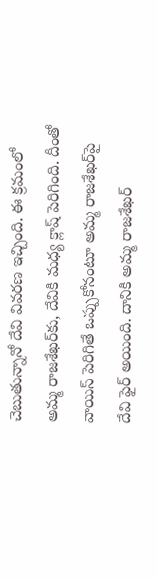చెబుతున్నానో దేవి వివరణ ఇచ్చింది. ఈ క్రమంలో అమ్మ రాజశేఖర్‌కు, దేవికి మధ్య క్లాష్ పెరిగింది. దీంతో వాయిస్ పెరిగితే ఒప్పుకోనంటూ అమ్మ రాజశేఖర్‌పై దేవి ఫైర్ అయింది. దానికి అమ్మ రాజశేఖర్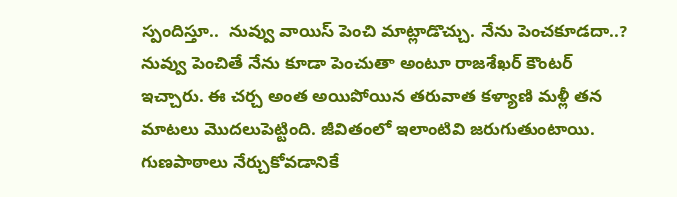స్పందిస్తూ..  నువ్వు వాయిస్ పెంచి మాట్లాడొచ్చు. నేను పెంచకూడదా..? నువ్వు పెంచితే నేను కూడా పెంచుతా అంటూ రాజశేఖర్ కౌంటర్ ఇచ్చారు. ఈ చర్చ అంత అయిపోయిన తరువాత కళ్యాణి మళ్లీ తన మాటలు మొదలుపెట్టింది. జీవితంలో ఇలాంటివి జరుగుతుంటాయి. గుణపాఠాలు నేర్చుకోవడానికే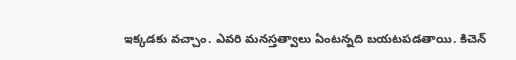ఇక్కడకు వచ్చాం. ఎవరి మనస్తత్వాలు ఏంటన్నది బయటపడతాయి. కిచెన్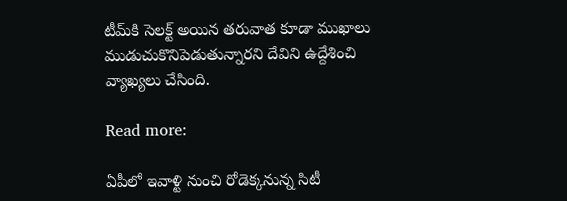టీమ్‌కి సెలక్ట్ అయిన తరువాత కూడా ముఖాలు ముడుచుకొనిపెడుతున్నారని దేవిని ఉద్దేశించి వ్యాఖ్యలు చేసింది.

Read more:

ఏపీలో ఇవాళ్టి నుంచి రోడెక్కనున్న సిటీ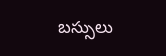బస్సులు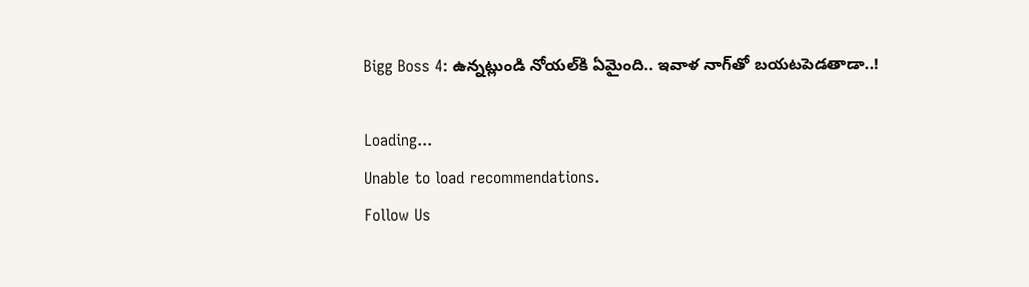Bigg Boss 4: ఉన్నట్లుండి నోయల్‌కి ఏమైంది.. ఇవాళ నాగ్‌తో బయటపెడతాడా..!

Loading...
Unable to load recommendations.
Follow Us